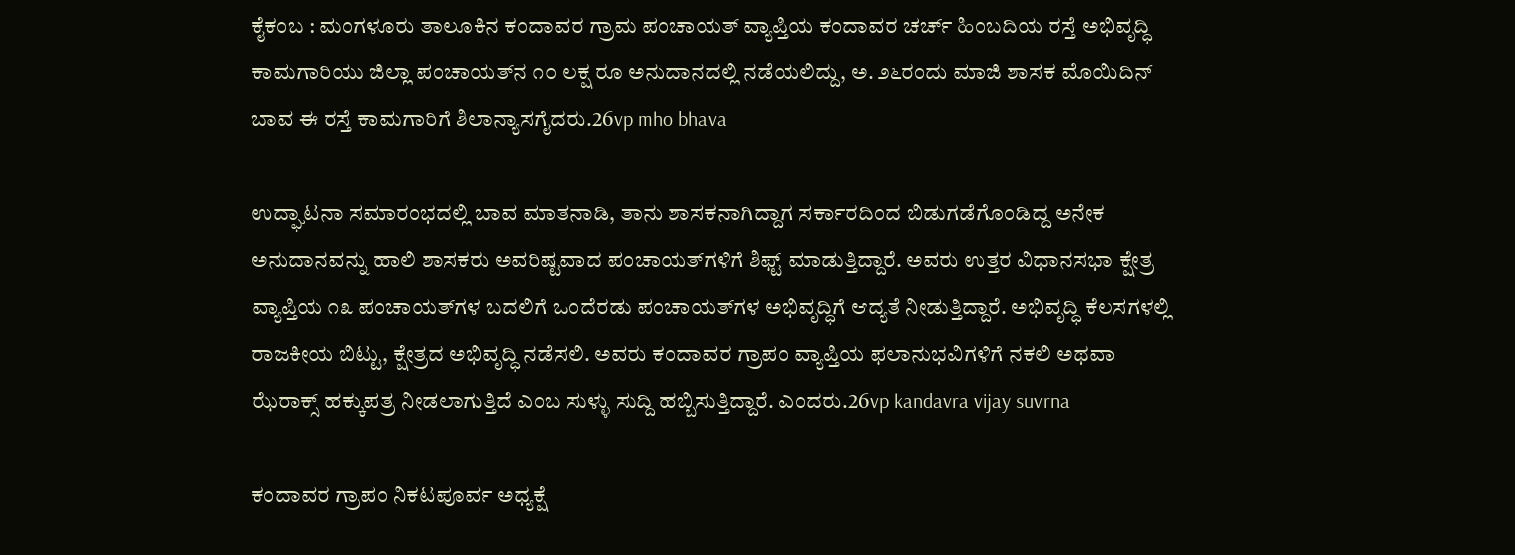ಕೈಕಂಬ : ಮಂಗಳೂರು ತಾಲೂಕಿನ ಕಂದಾವರ ಗ್ರಾಮ ಪಂಚಾಯತ್ ವ್ಯಾಪ್ತಿಯ ಕಂದಾವರ ಚರ್ಚ್ ಹಿಂಬದಿಯ ರಸ್ತೆ ಅಭಿವೃದ್ಧಿ ಕಾಮಗಾರಿಯು ಜಿಲ್ಲಾ ಪಂಚಾಯತ್‌ನ ೧೦ ಲಕ್ಷ ರೂ ಅನುದಾನದಲ್ಲಿ ನಡೆಯಲಿದ್ದು, ಅ. ೨೬ರಂದು ಮಾಜಿ ಶಾಸಕ ಮೊಯಿದಿನ್ ಬಾವ ಈ ರಸ್ತೆ ಕಾಮಗಾರಿಗೆ ಶಿಲಾನ್ಯಾಸಗೈದರು.26vp mho bhava

ಉದ್ಘಾಟನಾ ಸಮಾರಂಭದಲ್ಲಿ ಬಾವ ಮಾತನಾಡಿ, ತಾನು ಶಾಸಕನಾಗಿದ್ದಾಗ ಸರ್ಕಾರದಿಂದ ಬಿಡುಗಡೆಗೊಂಡಿದ್ದ ಅನೇಕ ಅನುದಾನವನ್ನು ಹಾಲಿ ಶಾಸಕರು ಅವರಿಷ್ಟವಾದ ಪಂಚಾಯತ್‌ಗಳಿಗೆ ಶಿಫ್ಟ್ ಮಾಡುತ್ತಿದ್ದಾರೆ. ಅವರು ಉತ್ತರ ವಿಧಾನಸಭಾ ಕ್ಷೇತ್ರ ವ್ಯಾಪ್ತಿಯ ೧೩ ಪಂಚಾಯತ್‌ಗಳ ಬದಲಿಗೆ ಒಂದೆರಡು ಪಂಚಾಯತ್‌ಗಳ ಅಭಿವೃದ್ಧಿಗೆ ಆದ್ಯತೆ ನೀಡುತ್ತಿದ್ದಾರೆ. ಅಭಿವೃದ್ಧಿ ಕೆಲಸಗಳಲ್ಲಿ ರಾಜಕೀಯ ಬಿಟ್ಟು, ಕ್ಷೇತ್ರದ ಅಭಿವೃದ್ಧಿ ನಡೆಸಲಿ. ಅವರು ಕಂದಾವರ ಗ್ರಾಪಂ ವ್ಯಾಪ್ತಿಯ ಫಲಾನುಭವಿಗಳಿಗೆ ನಕಲಿ ಅಥವಾ ಝೆರಾಕ್ಸ್ ಹಕ್ಕುಪತ್ರ ನೀಡಲಾಗುತ್ತಿದೆ ಎಂಬ ಸುಳ್ಳು ಸುದ್ದಿ ಹಬ್ಬಿಸುತ್ತಿದ್ದಾರೆ. ಎಂದರು.26vp kandavra vijay suvrna

ಕಂದಾವರ ಗ್ರಾಪಂ ನಿಕಟಪೂರ್ವ ಅಧ್ಯಕ್ಷೆ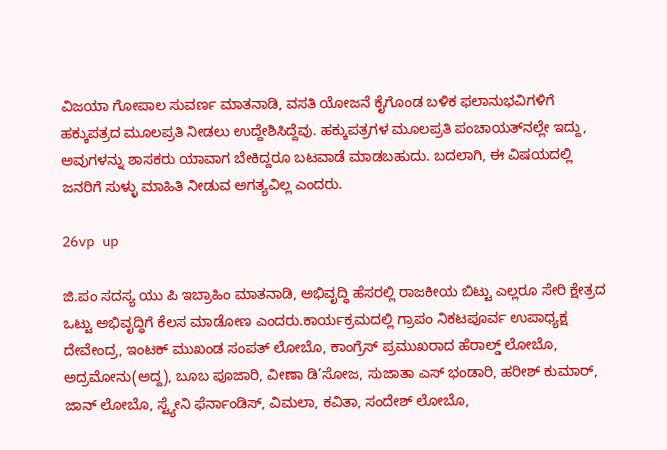ವಿಜಯಾ ಗೋಪಾಲ ಸುವರ್ಣ ಮಾತನಾಡಿ, ವಸತಿ ಯೋಜನೆ ಕೈಗೊಂಡ ಬಳಿಕ ಫಲಾನುಭವಿಗಳಿಗೆ ಹಕ್ಕುಪತ್ರದ ಮೂಲಪ್ರತಿ ನೀಡಲು ಉದ್ದೇಶಿಸಿದ್ದೆವು. ಹಕ್ಕುಪತ್ರಗಳ ಮೂಲಪ್ರತಿ ಪಂಚಾಯತ್‌ನಲ್ಲೇ ಇದ್ದು, ಅವುಗಳನ್ನು ಶಾಸಕರು ಯಾವಾಗ ಬೇಕಿದ್ದರೂ ಬಟವಾಡೆ ಮಾಡಬಹುದು. ಬದಲಾಗಿ, ಈ ವಿಷಯದಲ್ಲಿ ಜನರಿಗೆ ಸುಳ್ಳು ಮಾಹಿತಿ ನೀಡುವ ಅಗತ್ಯವಿಲ್ಲ ಎಂದರು.

26vp up

ಜಿ.ಪಂ ಸದಸ್ಯ ಯು ಪಿ ಇಬ್ರಾಹಿಂ ಮಾತನಾಡಿ, ಅಭಿವೃದ್ಧಿ ಹೆಸರಲ್ಲಿ ರಾಜಕೀಯ ಬಿಟ್ಟು ಎಲ್ಲರೂ ಸೇರಿ ಕ್ಷೇತ್ರದ ಒಟ್ಟು ಅಭಿವೃದ್ಧಿಗೆ ಕೆಲಸ ಮಾಡೋಣ ಎಂದರು.ಕಾರ್ಯಕ್ರಮದಲ್ಲಿ ಗ್ರಾಪಂ ನಿಕಟಪೂರ್ವ ಉಪಾಧ್ಯಕ್ಷ ದೇವೇಂದ್ರ, ಇಂಟಕ್ ಮುಖಂಡ ಸಂಪತ್ ಲೋಬೊ, ಕಾಂಗ್ರೆಸ್ ಪ್ರಮುಖರಾದ ಹೆರಾಲ್ಡ್ ಲೋಬೊ, ಅದ್ರಮೋನು(ಅದ್ದ), ಬೂಬ ಪೂಜಾರಿ, ವೀಣಾ ಡಿ’ಸೋಜ, ಸುಜಾತಾ ಎಸ್ ಭಂಡಾರಿ, ಹರೀಶ್ ಕುಮಾರ್, ಜಾನ್ ಲೋಬೊ, ಸ್ಟ್ಯೇನಿ ಫೆರ್ನಾಂಡಿಸ್, ವಿಮಲಾ, ಕವಿತಾ, ಸಂದೇಶ್ ಲೋಬೊ,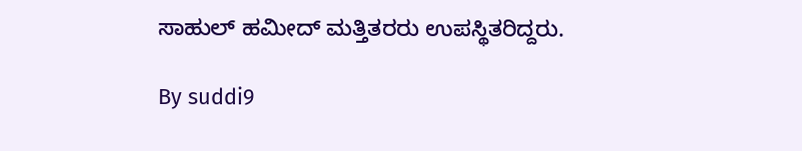ಸಾಹುಲ್ ಹಮೀದ್ ಮತ್ತಿತರರು ಉಪಸ್ಥಿತರಿದ್ದರು.

By suddi9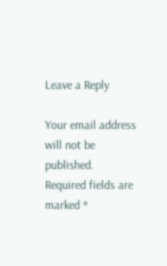Leave a Reply

Your email address will not be published. Required fields are marked *